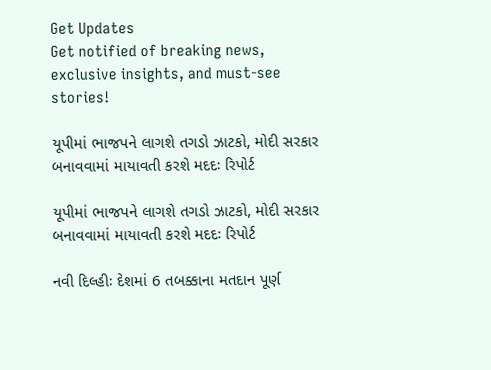Get Updates
Get notified of breaking news, exclusive insights, and must-see stories!

યૂપીમાં ભાજપને લાગશે તગડો ઝાટકો, મોદી સરકાર બનાવવામાં માયાવતી કરશે મદદઃ રિપોર્ટ

યૂપીમાં ભાજપને લાગશે તગડો ઝાટકો, મોદી સરકાર બનાવવામાં માયાવતી કરશે મદદઃ રિપોર્ટ

નવી દિલ્હીઃ દેશમાં 6 તબક્કાના મતદાન પૂર્ણ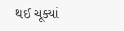થઈ ચૂક્યાં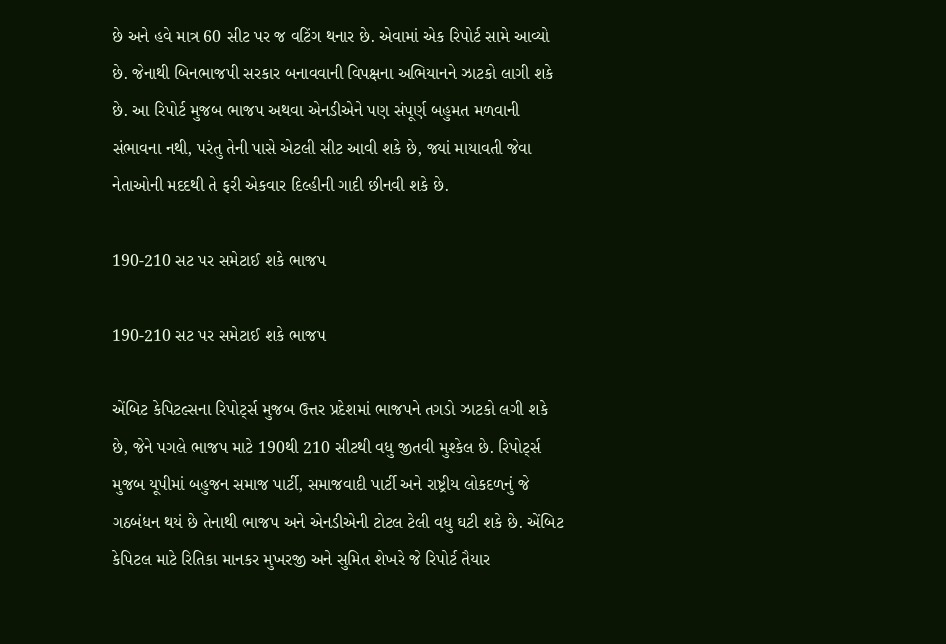છે અને હવે માત્ર 60 સીટ પર જ વટિંગ થનાર છે. એવામાં એક રિપોર્ટ સામે આવ્યો છે. જેનાથી બિનભાજપી સરકાર બનાવવાની વિપક્ષના અભિયાનને ઝાટકો લાગી શકે છે. આ રિપોર્ટ મુજબ ભાજપ અથવા એનડીએને પણ સંપૂર્ણ બહુમત મળવાની સંભાવના નથી, પરંતુ તેની પાસે એટલી સીટ આવી શકે છે, જ્યાં માયાવતી જેવા નેતાઓની મદદથી તે ફરી એકવાર દિલ્હીની ગાદી છીનવી શકે છે.

190-210 સટ પર સમેટાઈ શકે ભાજપ

190-210 સટ પર સમેટાઈ શકે ભાજપ

એંબિટ કેપિટલ્સના રિપોર્ટ્સ મુજબ ઉત્તર પ્રદેશમાં ભાજપને તગડો ઝાટકો લગી શકે છે, જેને પગલે ભાજપ માટે 190થી 210 સીટથી વધુ જીતવી મુશ્કેલ છે. રિપોર્ટ્સ મુજબ યૂપીમાં બહુજન સમાજ પાર્ટી, સમાજવાદી પાર્ટી અને રાષ્ટ્રીય લોકદળનું જે ગઠબંધન થયં છે તેનાથી ભાજપ અને એનડીએની ટોટલ ટેલી વધુ ઘટી શકે છે. એંબિટ કેપિટલ માટે રિતિકા માનકર મુખરજી અને સુમિત શેખરે જે રિપોર્ટ તૈયાર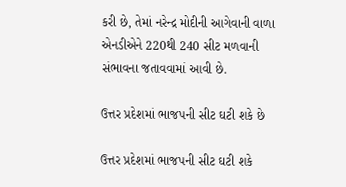કરી છે, તેમાં નરેન્દ્ર મોદીની આગેવાની વાળા એનડીએને 220થી 240 સીટ મળવાની સંભાવના જતાવવામાં આવી છે.

ઉત્તર પ્રદેશમાં ભાજપની સીટ ઘટી શકે છે

ઉત્તર પ્રદેશમાં ભાજપની સીટ ઘટી શકે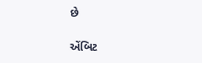છે

એંબિટ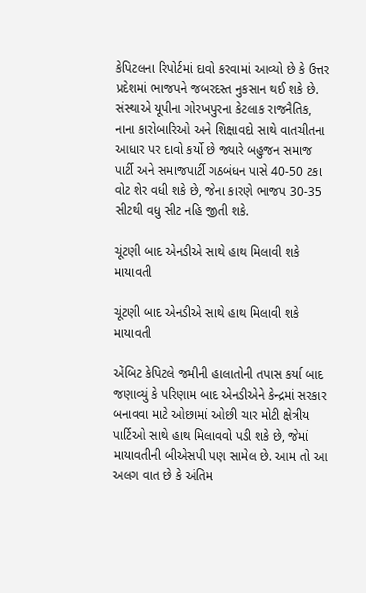કેપિટલના રિપોર્ટમાં દાવો કરવામાં આવ્યો છે કે ઉત્તર પ્રદેશમાં ભાજપને જબરદસ્ત નુકસાન થઈ શકે છે. સંસ્થાએ યૂપીના ગોરખપુરના કેટલાક રાજનૈતિક, નાના કારોબારિઓ અને શિક્ષાવદો સાથે વાતચીતના આધાર પર દાવો કર્યો છે જ્યારે બહુજન સમાજ પાર્ટી અને સમાજપાર્ટી ગઠબંધન પાસે 40-50 ટકા વોટ શેર વધી શકે છે, જેના કારણે ભાજપ 30-35 સીટથી વધુ સીટ નહિ જીતી શકે.

ચૂંટણી બાદ એનડીએ સાથે હાથ મિલાવી શકે માયાવતી

ચૂંટણી બાદ એનડીએ સાથે હાથ મિલાવી શકે માયાવતી

એંબિટ કેપિટલે જમીની હાલાતોની તપાસ કર્યા બાદ જણાવ્યું કે પરિણામ બાદ એનડીએને કેન્દ્રમાં સરકાર બનાવવા માટે ઓછામાં ઓછી ચાર મોટી ક્ષેત્રીય પાર્ટિઓ સાથે હાથ મિલાવવો પડી શકે છે, જેમાં માયાવતીની બીએસપી પણ સામેલ છે. આમ તો આ અલગ વાત છે કે અંતિમ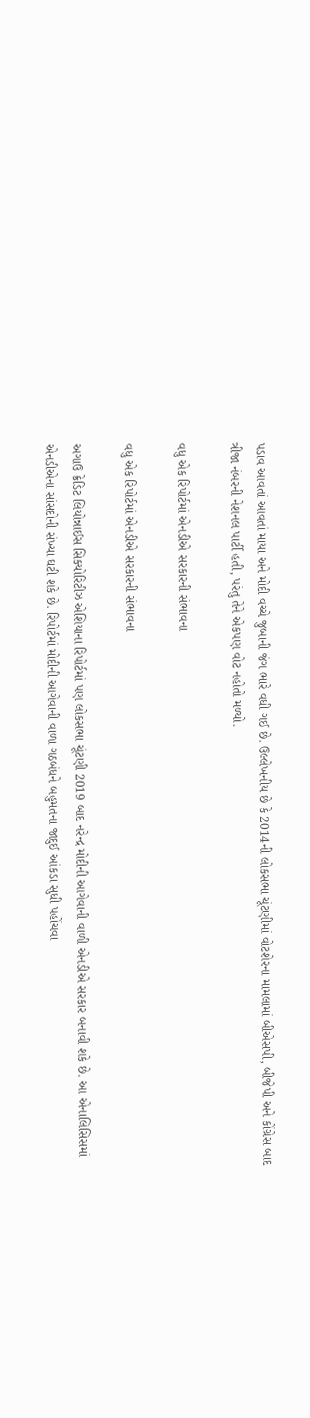પડાવ આવતાં આવતાં માયા અને મોદી વચ્ચે જુબાની જંગ ભારે વધી ગઈ છે. ઉલ્લેખનીય છે કે 2014ની લોકસભા ચૂંટણીમાં વોટશેરના મામલામાં બીએસપી, બીજેપી અને કોંગ્રેસ બાદ ત્રીજા નંબરની નેશનલ પાર્ટી હતી, પરંતુ તેને એકપણ વોટ નહોતો મળ્યો.

વધુ એક રિપોર્ટમાં એનડીએ સરકારની સંભાવના

વધુ એક રિપોર્ટમાં એનડીએ સરકારની સંભાવના

અગાઉ ક્રેડિટ લિયોન્નાઈસ સિક્યોરિટીઝ એશિયાના રિપોર્ટમાં પણ લોકસભા ચૂંટણી 2019 બાદ નરેન્દ્ર મોદીની આગેવાની વાળી એનડીએ સરકાર બનાવી શકે છે. આ એનાલિસિસમાં એનડીએના સાંસદોની સંખ્યા ઘટી શકે છે. રિપોર્ટમાં મોદીની આગેવાની વાળા ગઠબંધને બહુમતના જાદુઈ આંકડા સુધી પહોંચવા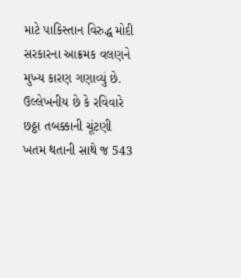માટે પાકિસ્તાન વિરુદ્ધ મોદી સરકારના આક્રમક વલણને મુખ્ય કારણ ગણાવ્યું છે. ઉલ્લેખનીય છે કે રવિવારે છઠ્ઠા તબક્કાની ચૂંટણી ખતમ થતાની સાથે જ 543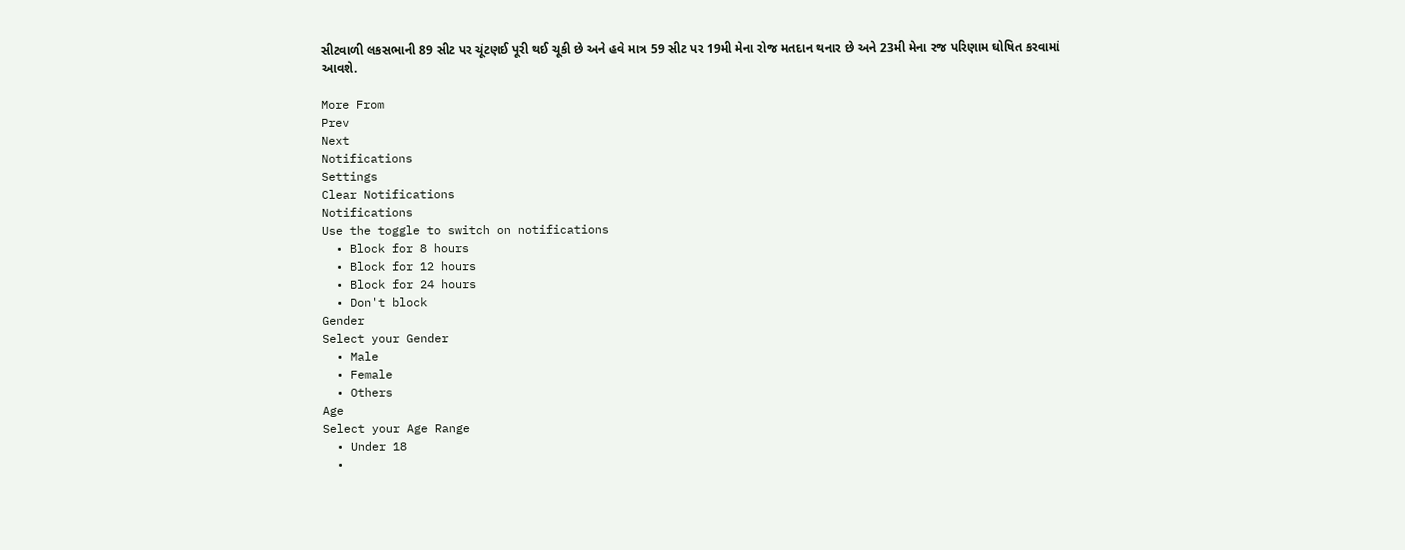સીટવાળી લકસભાની 89 સીટ પર ચૂંટણઈ પૂરી થઈ ચૂકી છે અને હવે માત્ર 59 સીટ પર 19મી મેના રોજ મતદાન થનાર છે અને 23મી મેના રજ પરિણામ ઘોષિત કરવામાં આવશે.

More From
Prev
Next
Notifications
Settings
Clear Notifications
Notifications
Use the toggle to switch on notifications
  • Block for 8 hours
  • Block for 12 hours
  • Block for 24 hours
  • Don't block
Gender
Select your Gender
  • Male
  • Female
  • Others
Age
Select your Age Range
  • Under 18
  •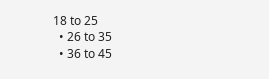18 to 25
  • 26 to 35
  • 36 to 45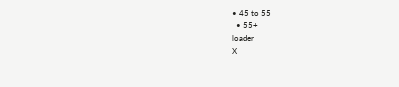• 45 to 55
  • 55+
loader
X